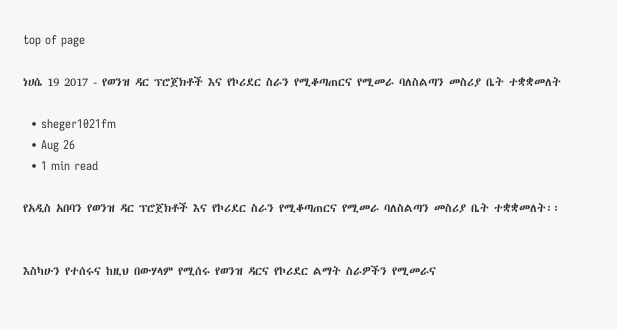top of page

ነሀሴ 19 2017 - የወንዝ ዳር ፕሮጀክቶች እና የኮሪደር ስራን የሚቆጣጠርና የሚመራ ባለስልጣን መስሪያ ቤት ተቋቋመለት

  • sheger1021fm
  • Aug 26
  • 1 min read

የአዲስ አበባን የወንዝ ዳር ፕሮጀክቶች እና የኮሪደር ስራን የሚቆጣጠርና የሚመራ ባለስልጣን መስሪያ ቤት ተቋቋመለት፡፡


እስካሁን የተሰሩና ከዚህ በውሃላም የሚሰሩ የወንዝ ዳርና የኮሪደር ልማት ስራዎችን የሚመራና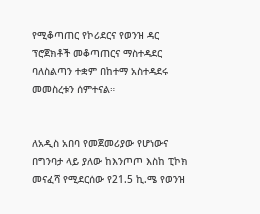የሚቆጣጠር የኮሪደርና የወንዝ ዳር ፕሮጀክቶች መቆጣጠርና ማስተዳደር ባለስልጣን ተቋም በከተማ አስተዳደሩ መመስረቱን ሰምተናል።


ለአዲስ አበባ የመጀመሪያው የሆነውና በግንባታ ላይ ያለው ከእንጦጦ እስከ ፒኮክ መናፈሻ የሚደርሰው የ21.5 ኪ.ሜ የወንዝ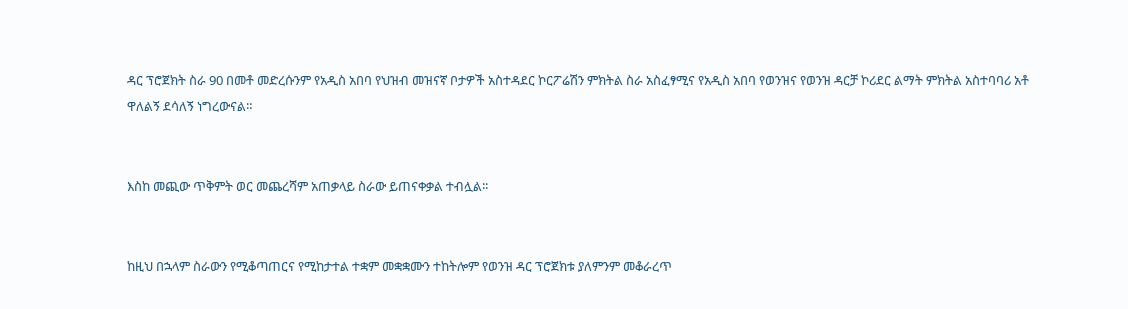ዳር ፕሮጀክት ስራ 90 በመቶ መድረሱንም የአዲስ አበባ የህዝብ መዝናኛ ቦታዎች አስተዳደር ኮርፖሬሽን ምክትል ስራ አስፈፃሚና የአዲስ አበባ የወንዝና የወንዝ ዳርቻ ኮሪደር ልማት ምክትል አስተባባሪ አቶ ዋለልኝ ደሳለኝ ነግረውናል።


እስከ መጪው ጥቅምት ወር መጨረሻም አጠቃላይ ስራው ይጠናቀቃል ተብሏል፡፡


ከዚህ በኋላም ስራውን የሚቆጣጠርና የሚከታተል ተቋም መቋቋሙን ተከትሎም የወንዝ ዳር ፕሮጀክቱ ያለምንም መቆራረጥ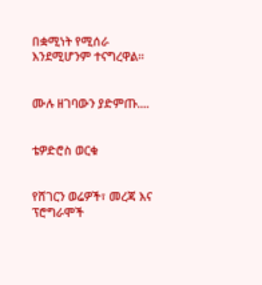በቋሚነት የሚሰራ እንደሚሆንም ተናግረዋል።


ሙሉ ዘገባውን ያድምጡ....


ቴዎድሮስ ወርቁ


የሸገርን ወሬዎች፣ መረጃ እና ፕሮግራሞች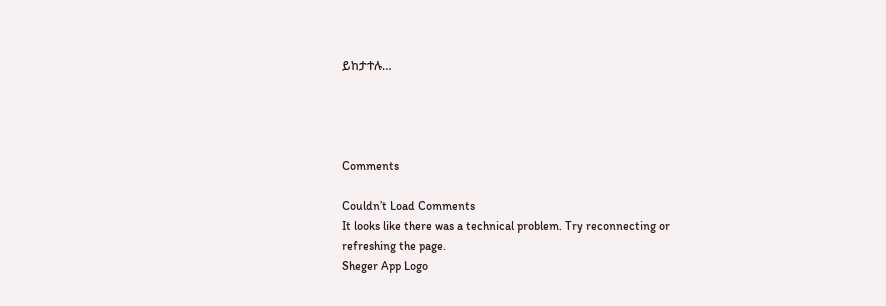ይከታተሉ…




Comments

Couldn’t Load Comments
It looks like there was a technical problem. Try reconnecting or refreshing the page.
Sheger App Logo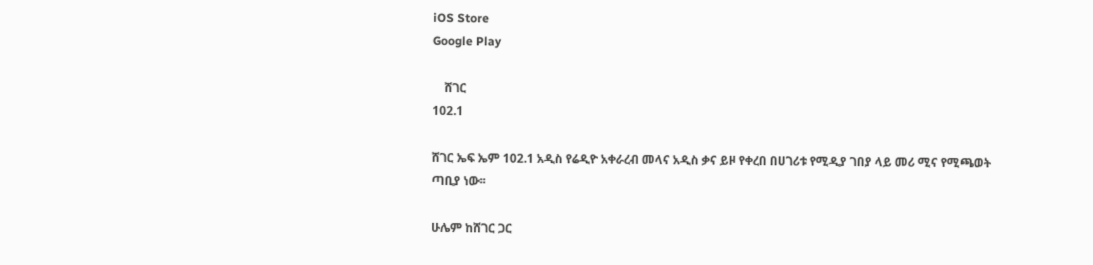iOS Store
Google Play

    ሸገር
102.1

ሸገር ኤፍ ኤም 102.1 አዲስ የሬዲዮ አቀራረብ መላና አዲስ ቃና ይዞ የቀረበ በሀገሪቱ የሚዲያ ገበያ ላይ መሪ ሚና የሚጫወት ጣቢያ ነው፡፡

ሁሌም ከሸገር ጋር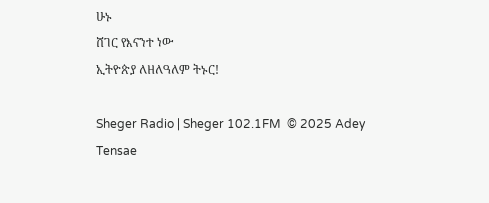ሁኑ
ሸገር የእናንተ ነው
ኢትዮጵያ ለዘለዓለም ትኑር!

Sheger Radio | Sheger 102.1FM  © 2025 Adey Tensae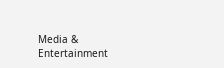Media & Entertainment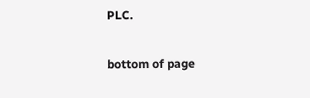PLC.

bottom of page